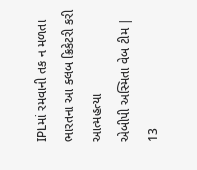IPLમાં રમવાની તક ન મળતા ભારતના આ ક્લબ ક્રિકેટરી કરી આત્મહત્યા
એબીપી અસ્મિતા વેબ ટીમ | 13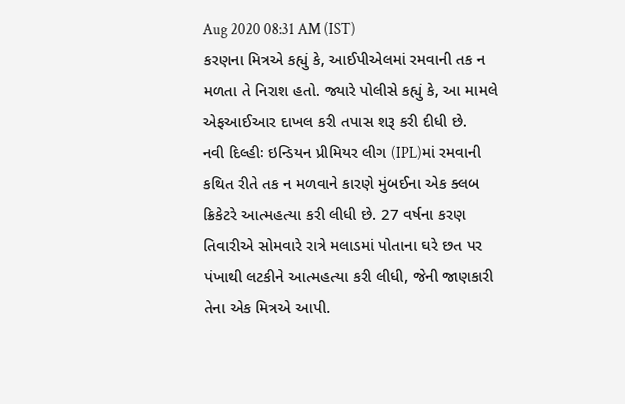Aug 2020 08:31 AM (IST)
કરણના મિત્રએ કહ્યું કે, આઈપીએલમાં રમવાની તક ન મળતા તે નિરાશ હતો. જ્યારે પોલીસે કહ્યું કે, આ મામલે એફઆઈઆર દાખલ કરી તપાસ શરૂ કરી દીધી છે.
નવી દિલ્હીઃ ઇન્ડિયન પ્રીમિયર લીગ (IPL)માં રમવાની કથિત રીતે તક ન મળવાને કારણે મુંબઈના એક ક્લબ ક્રિકેટરે આત્મહત્યા કરી લીધી છે. 27 વર્ષના કરણ તિવારીએ સોમવારે રાત્રે મલાડમાં પોતાના ઘરે છત પર પંખાથી લટકીને આત્મહત્યા કરી લીધી, જેની જાણકારી તેના એક મિત્રએ આપી.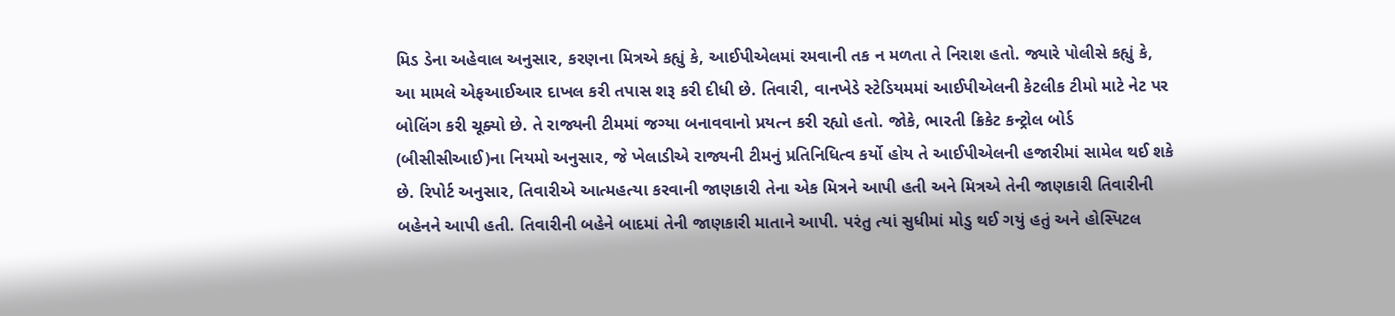મિડ ડેના અહેવાલ અનુસાર, કરણના મિત્રએ કહ્યું કે, આઈપીએલમાં રમવાની તક ન મળતા તે નિરાશ હતો. જ્યારે પોલીસે કહ્યું કે, આ મામલે એફઆઈઆર દાખલ કરી તપાસ શરૂ કરી દીધી છે. તિવારી, વાનખેડે સ્ટેડિયમમાં આઈપીએલની કેટલીક ટીમો માટે નેટ પર બોલિંગ કરી ચૂક્યો છે. તે રાજ્યની ટીમમાં જગ્યા બનાવવાનો પ્રયત્ન કરી રહ્યો હતો. જોકે, ભારતી ક્રિકેટ કન્ટ્રોલ બોર્ડ (બીસીસીઆઈ)ના નિયમો અનુસાર, જે ખેલાડીએ રાજ્યની ટીમનું પ્રતિનિધિત્વ કર્યો હોય તે આઈપીએલની હજારીમાં સામેલ થઈ શકે છે. રિપોર્ટ અનુસાર, તિવારીએ આત્મહત્યા કરવાની જાણકારી તેના એક મિત્રને આપી હતી અને મિત્રએ તેની જાણકારી તિવારીની બહેનને આપી હતી. તિવારીની બહેને બાદમાં તેની જાણકારી માતાને આપી. પરંતુ ત્યાં સુધીમાં મોડુ થઈ ગયું હતું અને હોસ્પિટલ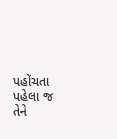પહોંચતા પહેલા જ તેને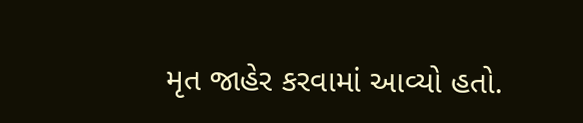મૃત જાહેર કરવામાં આવ્યો હતો.